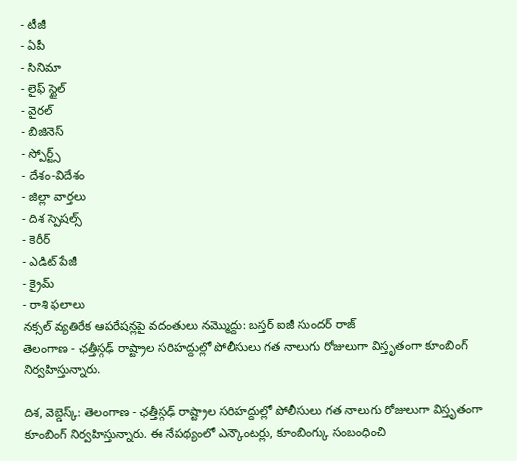- టీజీ
- ఏపీ
- సినిమా
- లైఫ్ స్టైల్
- వైరల్
- బిజినెస్
- స్పోర్ట్స్
- దేశం-విదేశం
- జిల్లా వార్తలు
- దిశ స్పెషల్స్
- కెరీర్
- ఎడిట్ పేజీ
- క్రైమ్
- రాశి ఫలాలు
నక్సల్ వ్యతిరేక ఆపరేషన్లపై వదంతులు నమ్మొద్దు: బస్తర్ ఐజీ సుందర్ రాజ్
తెలంగాణ - ఛత్తీస్గఢ్ రాష్ట్రాల సరిహద్దుల్లో పోలీసులు గత నాలుగు రోజులుగా విస్తృతంగా కూంబింగ్ నిర్వహిస్తున్నారు.

దిశ, వెబ్డెస్క్: తెలంగాణ - ఛత్తీస్గఢ్ రాష్ట్రాల సరిహద్దుల్లో పోలీసులు గత నాలుగు రోజులుగా విస్తృతంగా కూంబింగ్ నిర్వహిస్తున్నారు. ఈ నేపథ్యంలో ఎన్కౌంటర్లు, కూంబింగ్కు సంబంధించి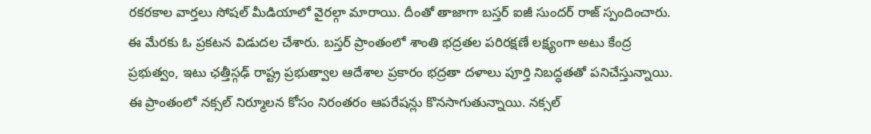రకరకాల వార్తలు సోషల్ మీడియాలో వైరల్గా మారాయి. దీంతో తాజాగా బస్తర్ ఐజీ సుందర్ రాజ్ స్పందించారు. ఈ మేరకు ఓ ప్రకటన విడుదల చేశారు. బస్తర్ ప్రాంతంలో శాంతి భద్రతల పరిరక్షణే లక్ష్యంగా అటు కేంద్ర ప్రభుత్వం, ఇటు ఛత్తీస్గఢ్ రాష్ట్ర ప్రభుత్వాల ఆదేశాల ప్రకారం భద్రతా దళాలు పూర్తి నిబద్ధతతో పనిచేస్తున్నాయి. ఈ ప్రాంతంలో నక్సల్ నిర్మూలన కోసం నిరంతరం ఆపరేషన్లు కొనసాగుతున్నాయి. నక్సల్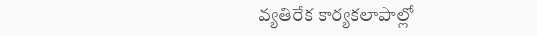వ్యతిరేక కార్యకలాపాల్లో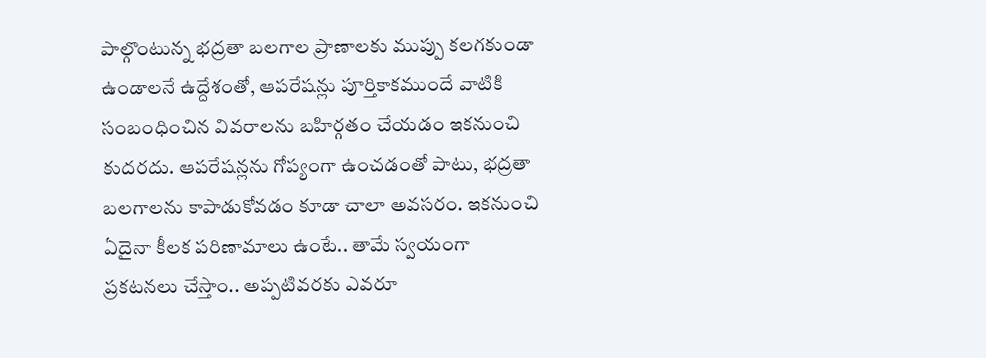పాల్గొంటున్న భద్రతా బలగాల ప్రాణాలకు ముప్పు కలగకుండా ఉండాలనే ఉద్దేశంతో, ఆపరేషన్లు పూర్తికాకముందే వాటికి సంబంధించిన వివరాలను బహిర్గతం చేయడం ఇకనుంచి కుదరదు. ఆపరేషన్లను గోప్యంగా ఉంచడంతో పాటు, భద్రతా బలగాలను కాపాడుకోవడం కూడా చాలా అవసరం. ఇకనుంచి ఏదైనా కీలక పరిణామాలు ఉంటే.. తామే స్వయంగా ప్రకటనలు చేస్తాం.. అప్పటివరకు ఎవరూ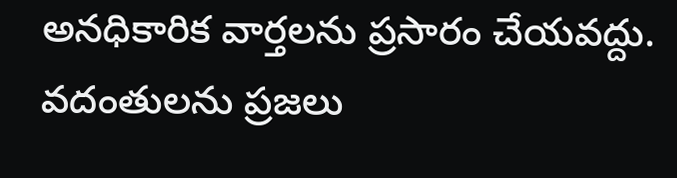అనధికారిక వార్తలను ప్రసారం చేయవద్దు. వదంతులను ప్రజలు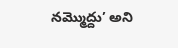నమ్మొద్దు’ అని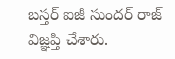బస్తర్ ఐజీ సుందర్ రాజ్ విజ్ఞప్తి చేశారు.